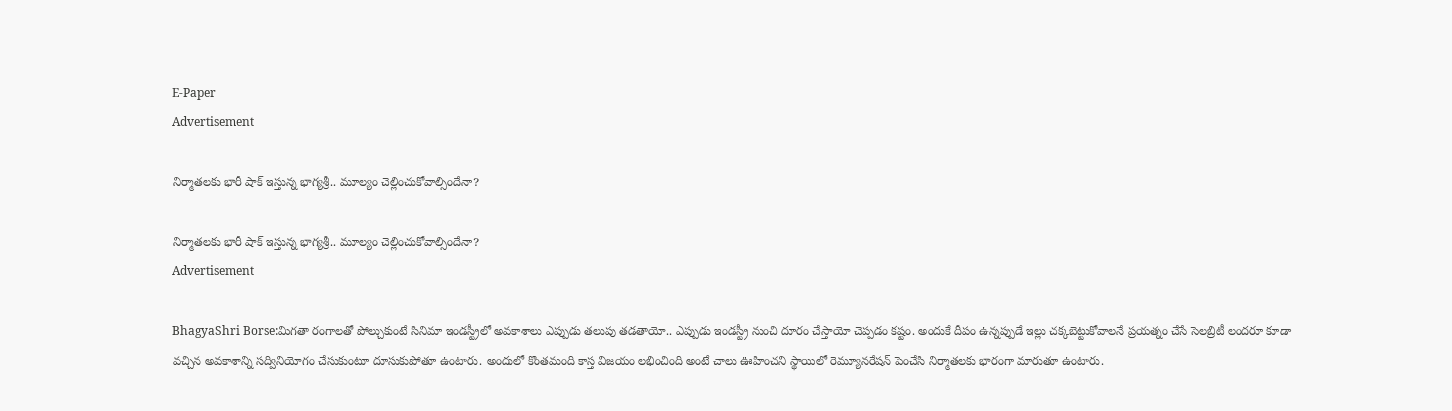E-Paper
Advertisement

నిర్మాతలకు భారీ షాక్ ఇస్తున్న భాగ్యశ్రీ.. మూల్యం చెల్లించుకోవాల్సిందేనా?

నిర్మాతలకు భారీ షాక్ ఇస్తున్న భాగ్యశ్రీ.. మూల్యం చెల్లించుకోవాల్సిందేనా?
Advertisement

BhagyaShri Borse:మిగతా రంగాలతో పోల్చుకుంటే సినిమా ఇండస్ట్రీలో అవకాశాలు ఎప్పుడు తలుపు తడతాయో.. ఎప్పుడు ఇండస్ట్రీ నుంచి దూరం చేస్తాయో చెప్పడం కష్టం. అందుకే దీపం ఉన్నప్పుడే ఇల్లు చక్కబెట్టుకోవాలనే ప్రయత్నం చేసే సెలబ్రిటీ లందరూ కూడా వచ్చిన అవకాశాన్ని సద్వినియోగం చేసుకుంటూ దూసుకుపోతూ ఉంటారు. అందులో కొంతమంది కాస్త విజయం లభించింది అంటే చాలు ఊహించని స్థాయిలో రెమ్యూనరేషన్ పెంచేసి నిర్మాతలకు భారంగా మారుతూ ఉంటారు.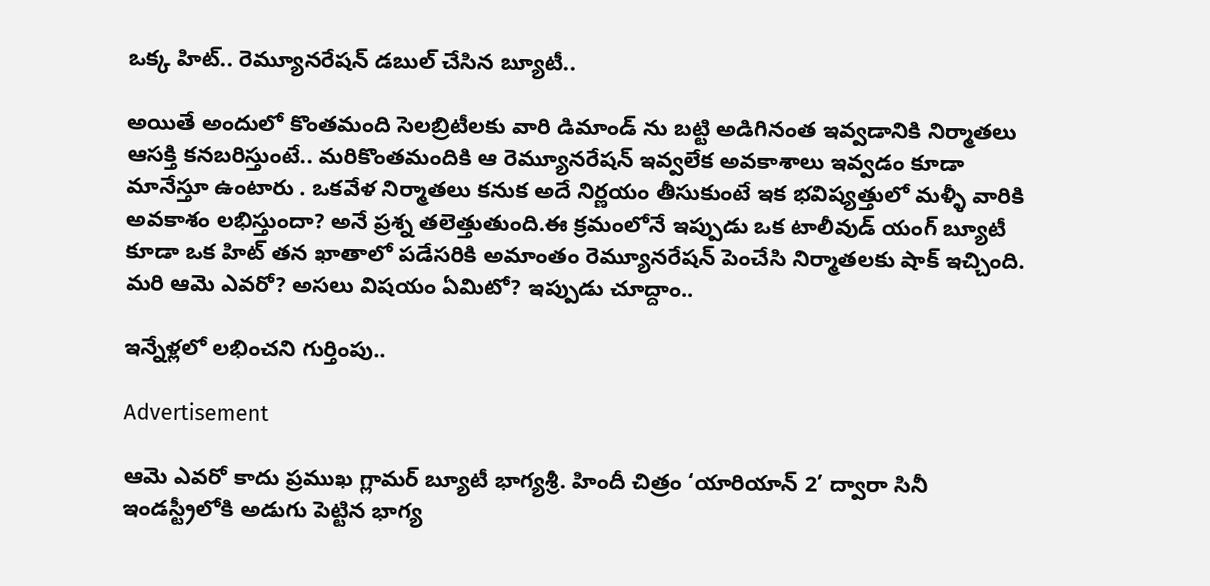ఒక్క హిట్.. రెమ్యూనరేషన్ డబుల్ చేసిన బ్యూటీ..

అయితే అందులో కొంతమంది సెలబ్రిటీలకు వారి డిమాండ్ ను బట్టి అడిగినంత ఇవ్వడానికి నిర్మాతలు ఆసక్తి కనబరిస్తుంటే.. మరికొంతమందికి ఆ రెమ్యూనరేషన్ ఇవ్వలేక అవకాశాలు ఇవ్వడం కూడా మానేస్తూ ఉంటారు . ఒకవేళ నిర్మాతలు కనుక అదే నిర్ణయం తీసుకుంటే ఇక భవిష్యత్తులో మళ్ళీ వారికి అవకాశం లభిస్తుందా? అనే ప్రశ్న తలెత్తుతుంది.ఈ క్రమంలోనే ఇప్పుడు ఒక టాలీవుడ్ యంగ్ బ్యూటీ కూడా ఒక హిట్ తన ఖాతాలో పడేసరికి అమాంతం రెమ్యూనరేషన్ పెంచేసి నిర్మాతలకు షాక్ ఇచ్చింది. మరి ఆమె ఎవరో? అసలు విషయం ఏమిటో? ఇప్పుడు చూద్దాం..

ఇన్నేళ్లలో లభించని గుర్తింపు..

Advertisement

ఆమె ఎవరో కాదు ప్రముఖ గ్లామర్ బ్యూటీ భాగ్యశ్రీ. హిందీ చిత్రం ‘యారియాన్ 2’ ద్వారా సినీ ఇండస్ట్రీలోకి అడుగు పెట్టిన భాగ్య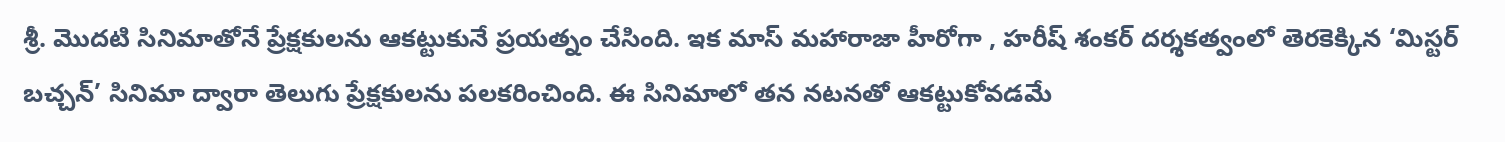శ్రీ. మొదటి సినిమాతోనే ప్రేక్షకులను ఆకట్టుకునే ప్రయత్నం చేసింది. ఇక మాస్ మహారాజా హీరోగా , హరీష్ శంకర్ దర్శకత్వంలో తెరకెక్కిన ‘మిస్టర్ బచ్చన్’ సినిమా ద్వారా తెలుగు ప్రేక్షకులను పలకరించింది. ఈ సినిమాలో తన నటనతో ఆకట్టుకోవడమే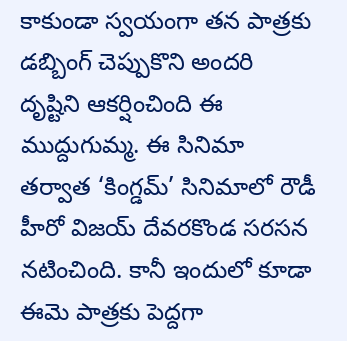కాకుండా స్వయంగా తన పాత్రకు డబ్బింగ్ చెప్పుకొని అందరి దృష్టిని ఆకర్షించింది ఈ ముద్దుగుమ్మ. ఈ సినిమా తర్వాత ‘కింగ్డమ్’ సినిమాలో రౌడీ హీరో విజయ్ దేవరకొండ సరసన నటించింది. కానీ ఇందులో కూడా ఈమె పాత్రకు పెద్దగా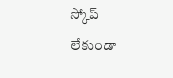స్కోప్ లేకుండా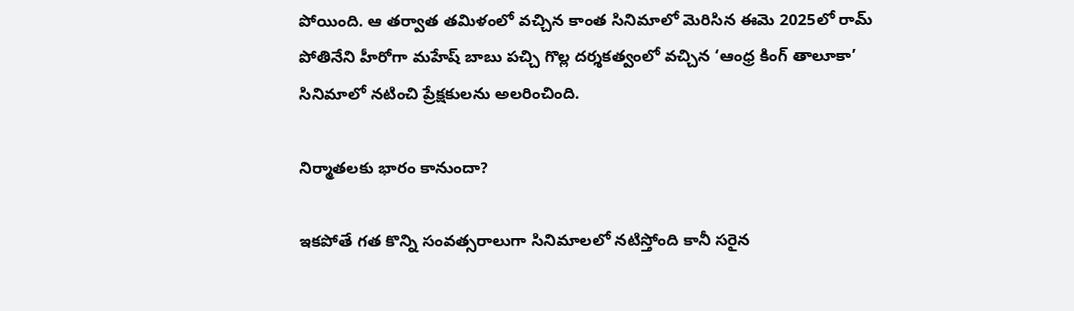పోయింది. ఆ తర్వాత తమిళంలో వచ్చిన కాంత సినిమాలో మెరిసిన ఈమె 2025లో రామ్ పోతినేని హీరోగా మహేష్ బాబు పచ్చి గొల్ల దర్శకత్వంలో వచ్చిన ‘ఆంధ్ర కింగ్ తాలూకా’ సినిమాలో నటించి ప్రేక్షకులను అలరించింది.

నిర్మాతలకు భారం కానుందా?

ఇకపోతే గత కొన్ని సంవత్సరాలుగా సినిమాలలో నటిస్తోంది కానీ సరైన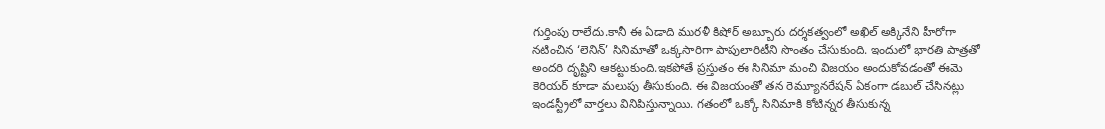గుర్తింపు రాలేదు.కానీ ఈ ఏడాది మురళీ కిషోర్ అబ్బూరు దర్శకత్వంలో అఖిల్ అక్కినేని హీరోగా నటించిన ‘లెనిన్’ సినిమాతో ఒక్కసారిగా పాపులారిటీని సొంతం చేసుకుంది. ఇందులో భారతి పాత్రతో అందరి దృష్టిని ఆకట్టుకుంది.ఇకపోతే ప్రస్తుతం ఈ సినిమా మంచి విజయం అందుకోవడంతో ఈమె కెరియర్ కూడా మలుపు తీసుకుంది. ఈ విజయంతో తన రెమ్యూనరేషన్ ఏకంగా డబుల్ చేసినట్లు ఇండస్ట్రీలో వార్తలు వినిపిస్తున్నాయి. గతంలో ఒక్కో సినిమాకి కోటిన్నర తీసుకున్న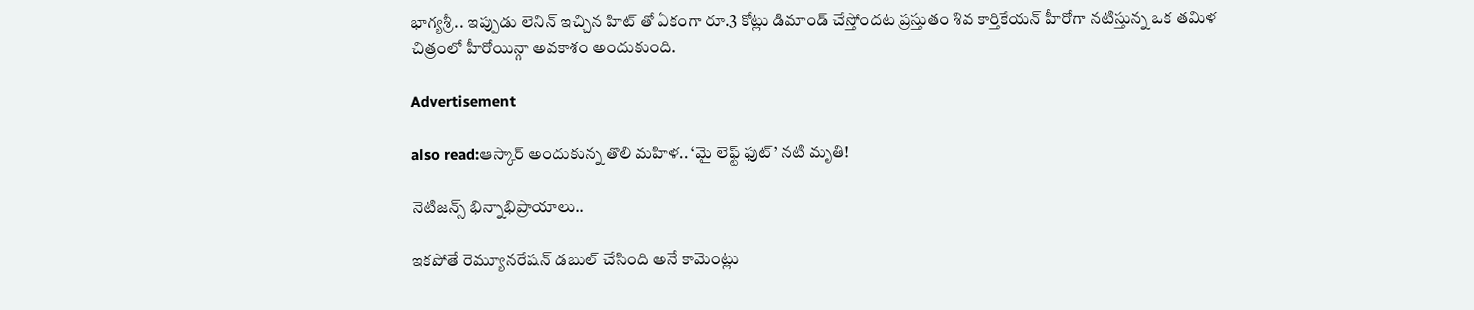భాగ్యశ్రీ.. ఇప్పుడు లెనిన్ ఇచ్చిన హిట్ తో ఏకంగా రూ.3 కోట్లు డిమాండ్ చేస్తోందట ప్రస్తుతం శివ కార్తికేయన్ హీరోగా నటిస్తున్న ఒక తమిళ చిత్రంలో హీరోయిన్గా అవకాశం అందుకుంది.

Advertisement

also read:ఆస్కార్ అందుకున్న తొలి మహిళ.. ‘మై లెఫ్ట్ ఫుట్’ నటి మృతి!

నెటిజన్స్ భిన్నాభిప్రాయాలు..

ఇకపోతే రెమ్యూనరేషన్ డబుల్ చేసింది అనే కామెంట్లు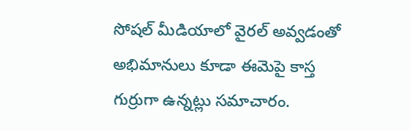సోషల్ మీడియాలో వైరల్ అవ్వడంతో అభిమానులు కూడా ఈమెపై కాస్త గుర్రుగా ఉన్నట్లు సమాచారం.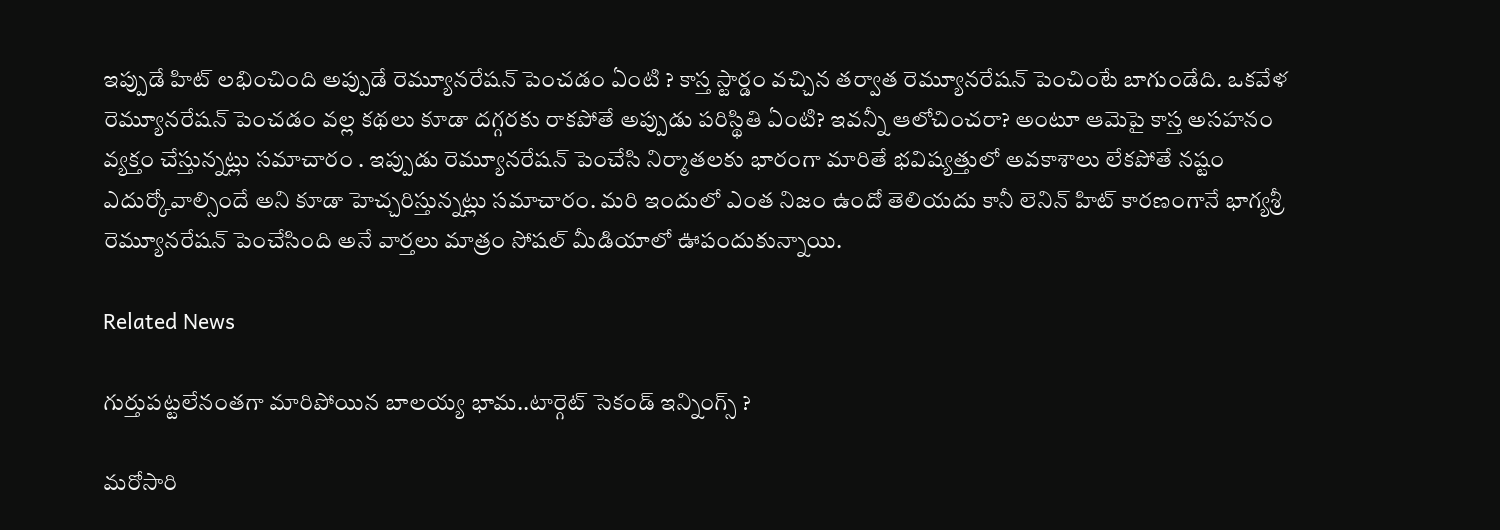ఇప్పుడే హిట్ లభించింది అప్పుడే రెమ్యూనరేషన్ పెంచడం ఏంటి ? కాస్త స్టార్డం వచ్చిన తర్వాత రెమ్యూనరేషన్ పెంచింటే బాగుండేది. ఒకవేళ రెమ్యూనరేషన్ పెంచడం వల్ల కథలు కూడా దగ్గరకు రాకపోతే అప్పుడు పరిస్థితి ఏంటి? ఇవన్నీ ఆలోచించరా? అంటూ ఆమెపై కాస్త అసహనం వ్యక్తం చేస్తున్నట్లు సమాచారం . ఇప్పుడు రెమ్యూనరేషన్ పెంచేసి నిర్మాతలకు భారంగా మారితే భవిష్యత్తులో అవకాశాలు లేకపోతే నష్టం ఎదుర్కోవాల్సిందే అని కూడా హెచ్చరిస్తున్నట్లు సమాచారం. మరి ఇందులో ఎంత నిజం ఉందో తెలియదు కానీ లెనిన్ హిట్ కారణంగానే భాగ్యశ్రీ రెమ్యూనరేషన్ పెంచేసింది అనే వార్తలు మాత్రం సోషల్ మీడియాలో ఊపందుకున్నాయి.

Related News

గుర్తుపట్టలేనంతగా మారిపోయిన బాలయ్య భామ..టార్గెట్ సెకండ్ ఇన్నింగ్స్ ?

మరోసారి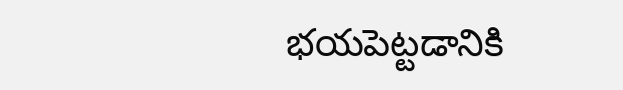భయపెట్టడానికి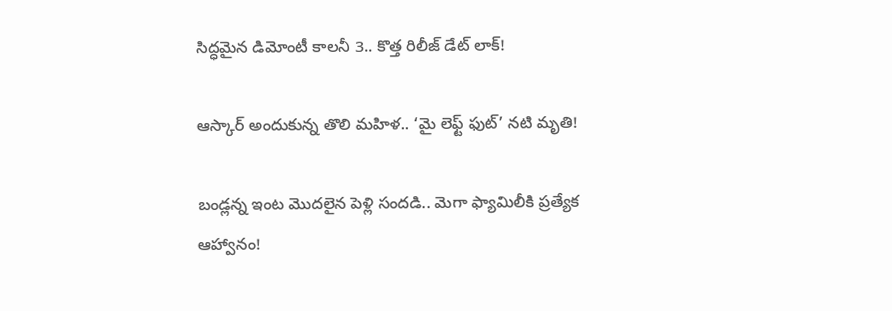సిద్ధమైన డిమోంటీ కాలనీ 3.. కొత్త రిలీజ్ డేట్ లాక్!

ఆస్కార్ అందుకున్న తొలి మహిళ.. ‘మై లెఫ్ట్ ఫుట్’ నటి మృతి!

బండ్లన్న ఇంట మొదలైన పెళ్లి సందడి.. మెగా ఫ్యామిలీకి ప్రత్యేక ఆహ్వానం!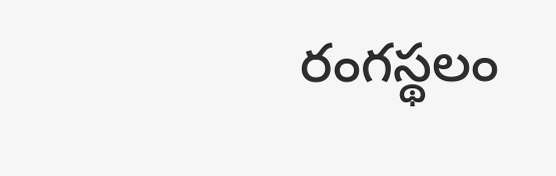రంగస్థలం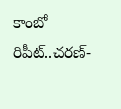కాంబో రిపీట్..చరణ్-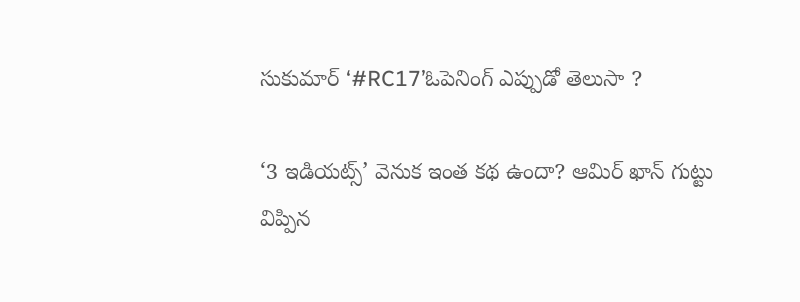సుకుమార్ ‘#RC17’ఓపెనింగ్ ఎప్పుడో తెలుసా ?

‘3 ఇడియట్స్’ వెనుక ఇంత కథ ఉందా? ఆమిర్ ఖాన్ గుట్టు విప్పిన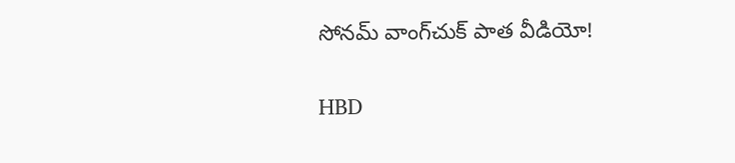సోనమ్ వాంగ్‌చుక్ పాత వీడియో!

HBD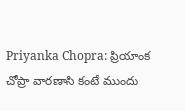Priyanka Chopra: ప్రియాంక చోప్రా వారణాసి కంటే ముందు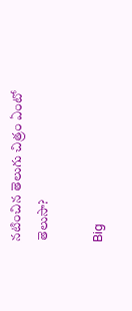నటించిన తెలుగు చిత్రం ఏంటో తెలుసా?

Big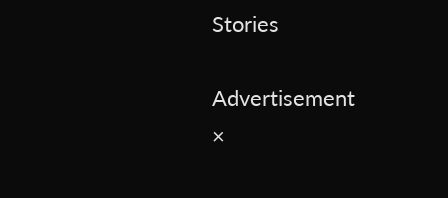Stories

Advertisement
×